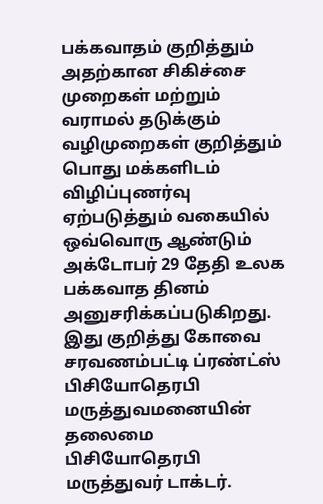பக்கவாதம் குறித்தும் அதற்கான சிகிச்சை முறைகள் மற்றும் வராமல் தடுக்கும் வழிமுறைகள் குறித்தும் பொது மக்களிடம் விழிப்புணர்வு ஏற்படுத்தும் வகையில் ஒவ்வொரு ஆண்டும் அக்டோபர் 29 தேதி உலக பக்கவாத தினம் அனுசரிக்கப்படுகிறது. இது குறித்து கோவை சரவணம்பட்டி ப்ரண்ட்ஸ் பிசியோதெரபி மருத்துவமனையின் தலைமை பிசியோதெரபி மருத்துவர் டாக்டர்.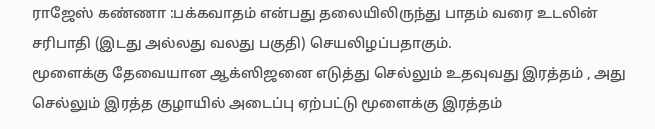ராஜேஸ் கண்ணா :பக்கவாதம் என்பது தலையிலிருந்து பாதம் வரை உடலின் சரிபாதி (இடது அல்லது வலது பகுதி) செயலிழப்பதாகும்.
மூளைக்கு தேவையான ஆக்ஸிஜனை எடுத்து செல்லும் உதவுவது இரத்தம் , அது செல்லும் இரத்த குழாயில் அடைப்பு ஏற்பட்டு மூளைக்கு இரத்தம்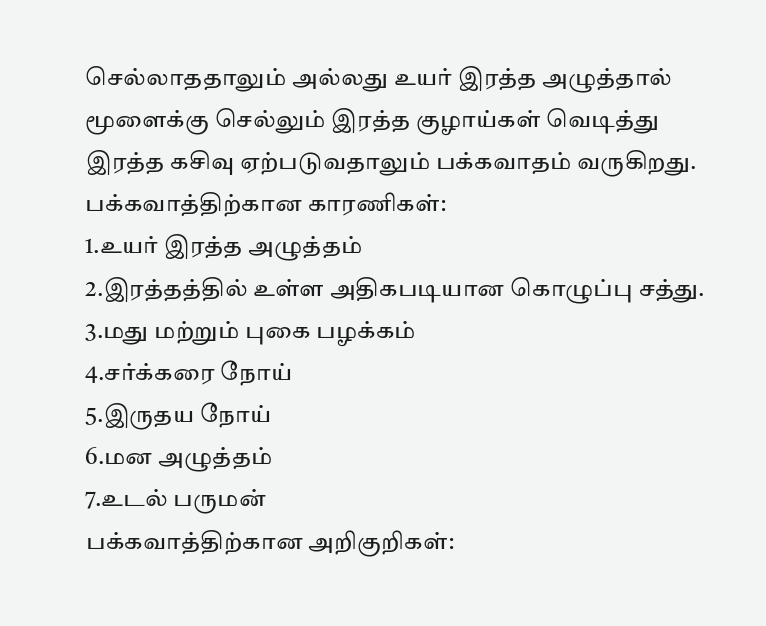செல்லாததாலும் அல்லது உயர் இரத்த அழுத்தால் மூளைக்கு செல்லும் இரத்த குழாய்கள் வெடித்து இரத்த கசிவு ஏற்படுவதாலும் பக்கவாதம் வருகிறது.
பக்கவாத்திற்கான காரணிகள்:
1.உயர் இரத்த அழுத்தம்
2.இரத்தத்தில் உள்ள அதிகபடியான கொழுப்பு சத்து.
3.மது மற்றும் புகை பழக்கம்
4.சர்க்கரை நோய்
5.இருதய நோய்
6.மன அழுத்தம்
7.உடல் பருமன்
பக்கவாத்திற்கான அறிகுறிகள்: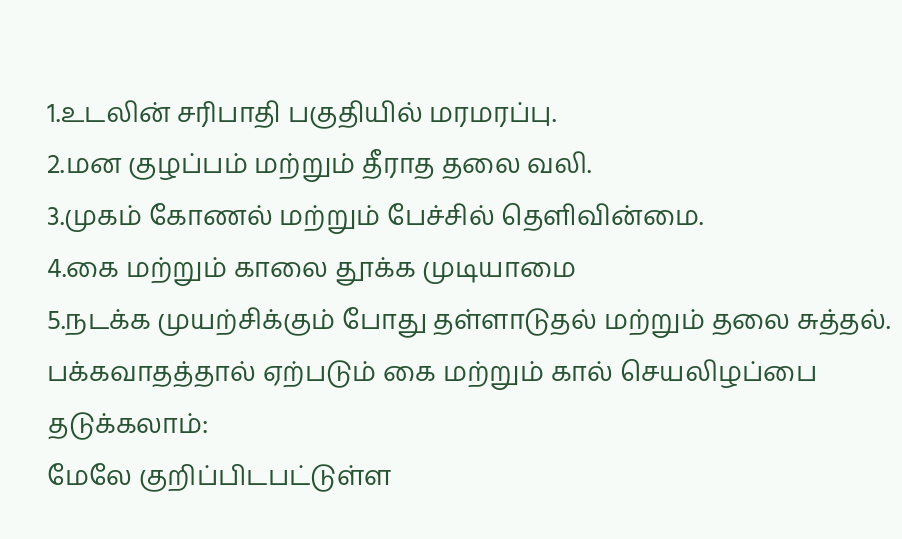1.உடலின் சரிபாதி பகுதியில் மரமரப்பு.
2.மன குழப்பம் மற்றும் தீராத தலை வலி.
3.முகம் கோணல் மற்றும் பேச்சில் தெளிவின்மை.
4.கை மற்றும் காலை தூக்க முடியாமை
5.நடக்க முயற்சிக்கும் போது தள்ளாடுதல் மற்றும் தலை சுத்தல்.
பக்கவாதத்தால் ஏற்படும் கை மற்றும் கால் செயலிழப்பை தடுக்கலாம்:
மேலே குறிப்பிடபட்டுள்ள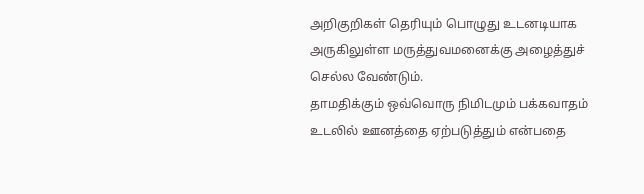அறிகுறிகள் தெரியும் பொழுது உடனடியாக அருகிலுள்ள மருத்துவமனைக்கு அழைத்துச் செல்ல வேண்டும்.
தாமதிக்கும் ஒவ்வொரு நிமிடமும் பக்கவாதம் உடலில் ஊனத்தை ஏற்படுத்தும் என்பதை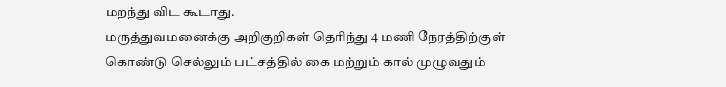மறந்து விட கூடாது.
மருத்துவமனைக்கு அறிகுறிகள் தெரிந்து 4 மணி நேரத்திற்குள் கொண்டு செல்லும் பட்சத்தில் கை மற்றும் கால் முழுவதும்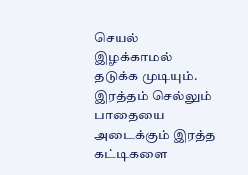செயல் இழக்காமல் தடுக்க முடியும்.
இரத்தம் செல்லும் பாதையை அடைக்கும் இரத்த கட்டிகளை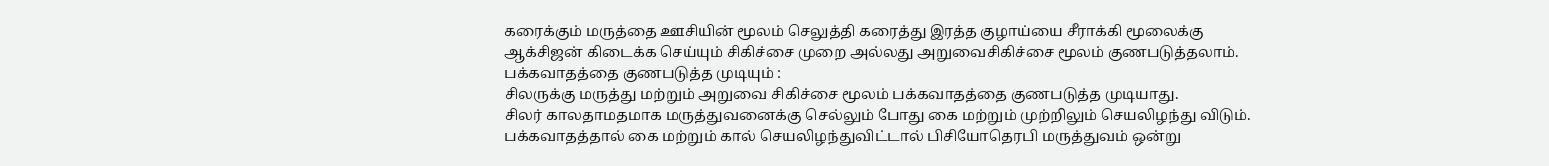கரைக்கும் மருத்தை ஊசியின் மூலம் செலுத்தி கரைத்து இரத்த குழாய்யை சீராக்கி மூலைக்கு ஆக்சிஜன் கிடைக்க செய்யும் சிகிச்சை முறை அல்லது அறுவைசிகிச்சை மூலம் குணபடுத்தலாம்.
பக்கவாதத்தை குணபடுத்த முடியும் :
சிலருக்கு மருத்து மற்றும் அறுவை சிகிச்சை மூலம் பக்கவாதத்தை குணபடுத்த முடியாது.
சிலர் காலதாமதமாக மருத்துவனைக்கு செல்லும் போது கை மற்றும் முற்றிலும் செயலிழந்து விடும்.
பக்கவாதத்தால் கை மற்றும் கால் செயலிழந்துவிட்டால் பிசியோதெரபி மருத்துவம் ஒன்று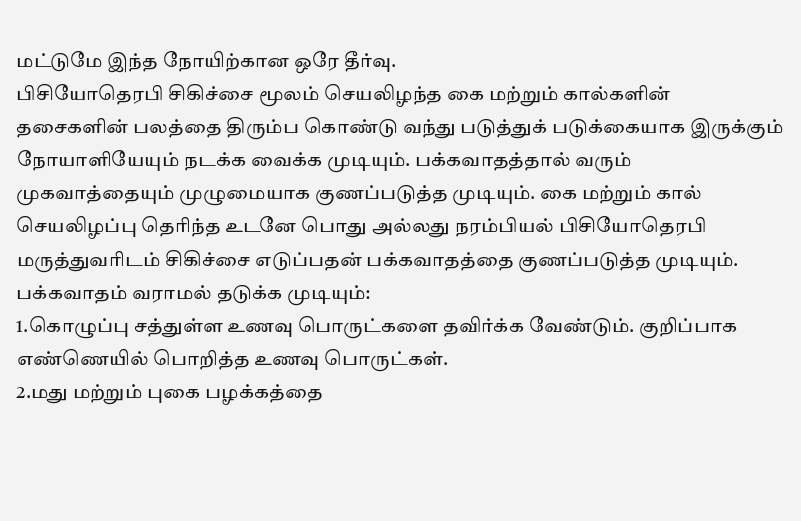மட்டுமே இந்த நோயிற்கான ஒரே தீர்வு.
பிசியோதெரபி சிகிச்சை மூலம் செயலிழந்த கை மற்றும் கால்களின் தசைகளின் பலத்தை திரும்ப கொண்டு வந்து படுத்துக் படுக்கையாக இருக்கும் நோயாளியேயும் நடக்க வைக்க முடியும். பக்கவாதத்தால் வரும் முகவாத்தையும் முழுமையாக குணப்படுத்த முடியும். கை மற்றும் கால் செயலிழப்பு தெரிந்த உடனே பொது அல்லது நரம்பியல் பிசியோதெரபி மருத்துவரிடம் சிகிச்சை எடுப்பதன் பக்கவாதத்தை குணப்படுத்த முடியும்.
பக்கவாதம் வராமல் தடுக்க முடியும்:
1.கொழுப்பு சத்துள்ள உணவு பொருட்களை தவிர்க்க வேண்டும். குறிப்பாக எண்ணெயில் பொறித்த உணவு பொருட்கள்.
2.மது மற்றும் புகை பழக்கத்தை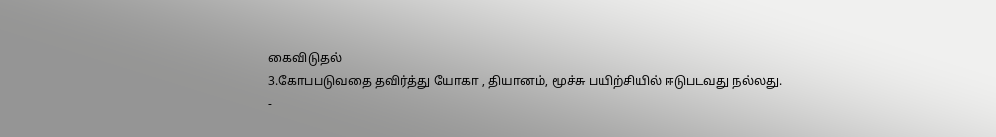கைவிடுதல்
3.கோபபடுவதை தவிர்த்து யோகா , தியானம், மூச்சு பயிற்சியில் ஈடுபடவது நல்லது.
-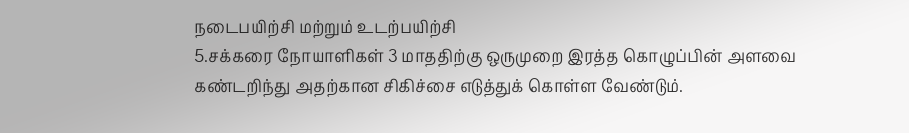நடைபயிற்சி மற்றும் உடற்பயிற்சி
5.சக்கரை நோயாளிகள் 3 மாததிற்கு ஒருமுறை இரத்த கொழுப்பின் அளவை கண்டறிந்து அதற்கான சிகிச்சை எடுத்துக் கொள்ள வேண்டும்.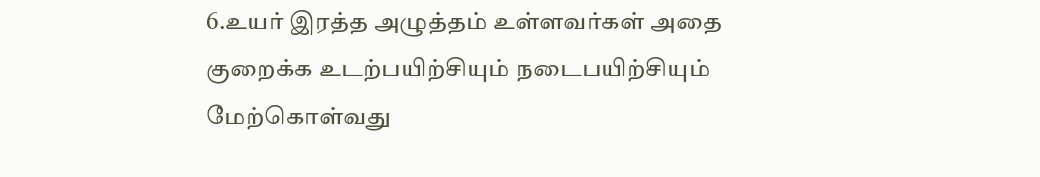6.உயர் இரத்த அழுத்தம் உள்ளவர்கள் அதை குறைக்க உடற்பயிற்சியும் நடைபயிற்சியும் மேற்கொள்வது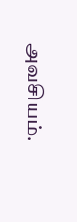அவசியம்.